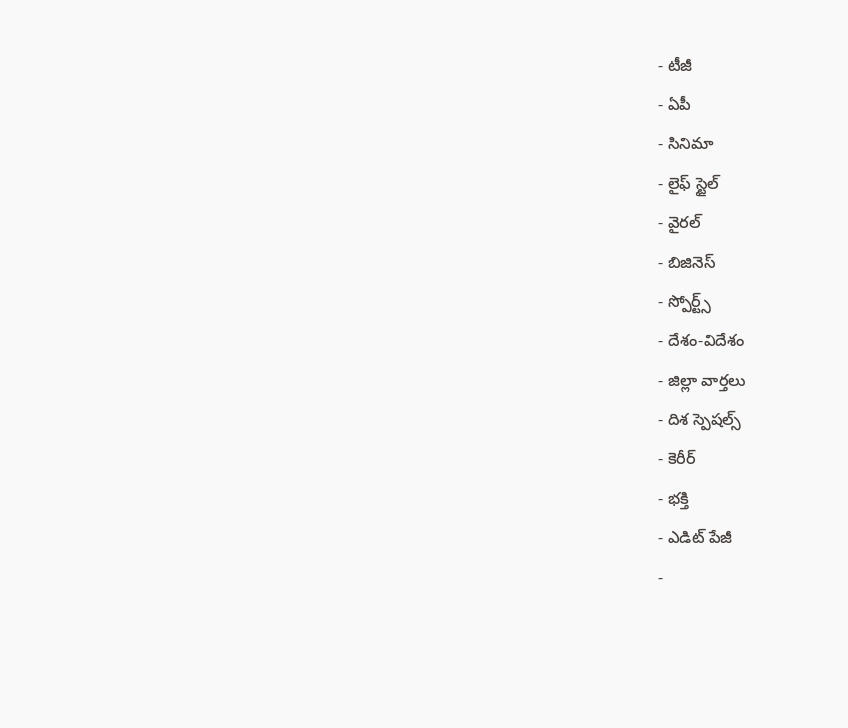- టీజీ
- ఏపీ
- సినిమా
- లైఫ్ స్టైల్
- వైరల్
- బిజినెస్
- స్పోర్ట్స్
- దేశం-విదేశం
- జిల్లా వార్తలు
- దిశ స్పెషల్స్
- కెరీర్
- భక్తి
- ఎడిట్ పేజీ
-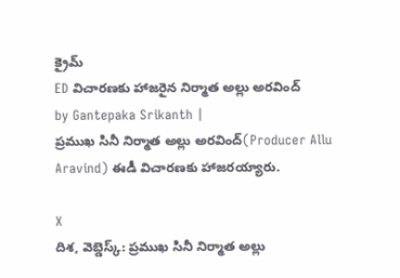క్రైమ్
ED విచారణకు హాజరైన నిర్మాత అల్లు అరవింద్
by Gantepaka Srikanth |
ప్రముఖ సినీ నిర్మాత అల్లు అరవింద్(Producer Allu Aravind) ఈడీ విచారణకు హాజరయ్యారు.

X
దిశ, వెబ్డెస్క్: ప్రముఖ సినీ నిర్మాత అల్లు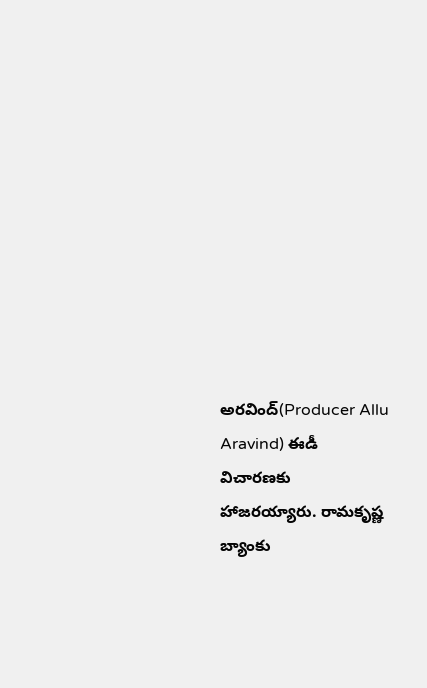అరవింద్(Producer Allu Aravind) ఈడీ విచారణకు హాజరయ్యారు. రామకృష్ణ బ్యాంకు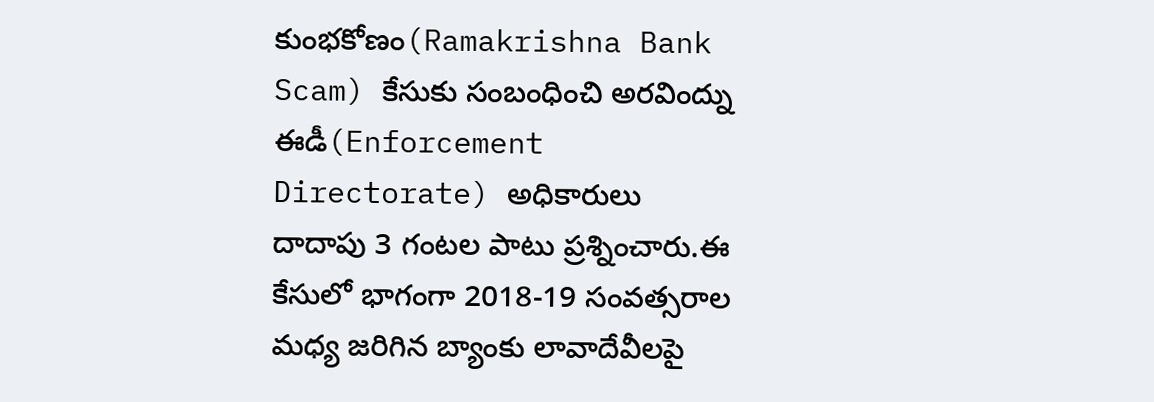కుంభకోణం(Ramakrishna Bank Scam) కేసుకు సంబంధించి అరవింద్ను ఈడీ(Enforcement Directorate) అధికారులు దాదాపు 3 గంటల పాటు ప్రశ్నించారు.ఈ కేసులో భాగంగా 2018-19 సంవత్సరాల మధ్య జరిగిన బ్యాంకు లావాదేవీలపై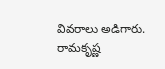వివరాలు అడిగారు. రామకృష్ణ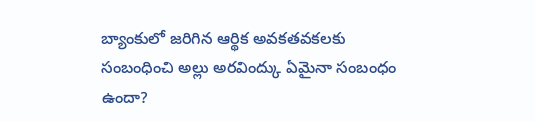బ్యాంకులో జరిగిన ఆర్థిక అవకతవకలకు సంబంధించి అల్లు అరవింద్కు ఏమైనా సంబంధం ఉందా?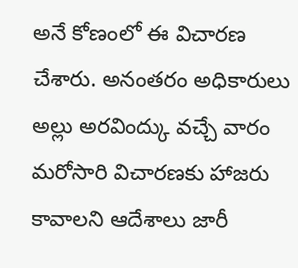అనే కోణంలో ఈ విచారణ చేశారు. అనంతరం అధికారులు అల్లు అరవింద్కు వచ్చే వారం మరోసారి విచారణకు హాజరు కావాలని ఆదేశాలు జారీ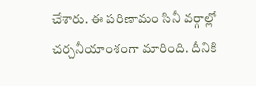చేశారు. ఈ పరిణామం సినీ వర్గాల్లో చర్చనీయాంశంగా మారింది. దీనికి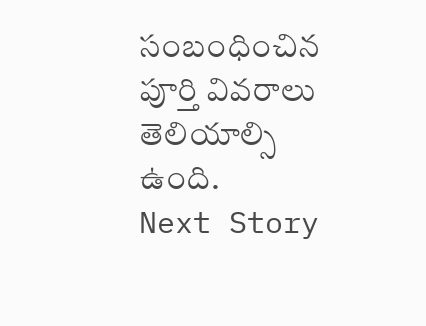సంబంధించిన పూర్తి వివరాలు తెలియాల్సి ఉంది.
Next Story